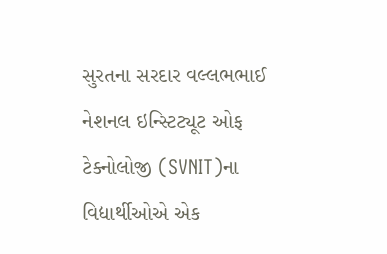સુરતના સરદાર વલ્લભભાઈ નેશનલ ઇન્સ્ટિટ્યૂટ ઓફ ટેક્નોલોજી (SVNIT)ના વિદ્યાર્થીઓએ એક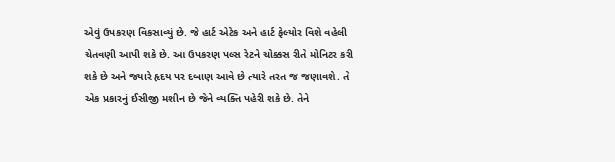એવું ઉપકરણ વિકસાવ્યું છે. જે હાર્ટ એટેક અને હાર્ટ ફેલ્યોર વિશે વહેલી ચેતવણી આપી શકે છે. આ ઉપકરણ પલ્સ રેટને ચોક્કસ રીતે મોનિટર કરી શકે છે અને જ્યારે હૃદય પર દબાણ આવે છે ત્યારે તરત જ જણાવશે. તે એક પ્રકારનું ઈસીજી મશીન છે જેને વ્યક્તિ પહેરી શકે છે. તેને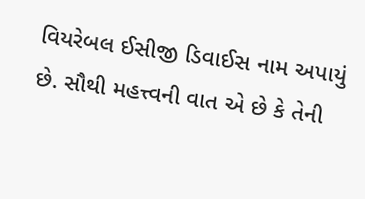વિયરેબલ ઈસીજી ડિવાઈસ નામ અપાયું છે. સૌથી મહત્ત્વની વાત એ છે કે તેની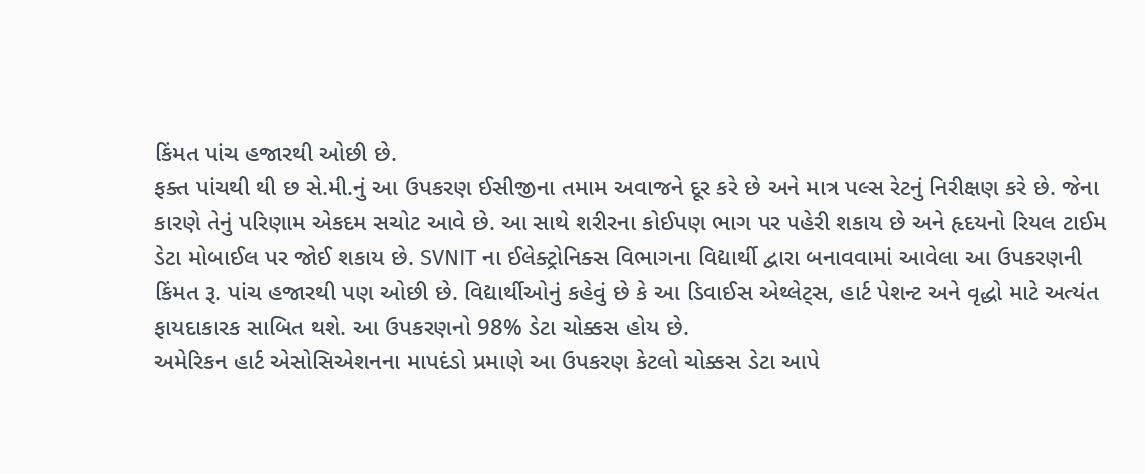કિંમત પાંચ હજારથી ઓછી છે.
ફક્ત પાંચથી થી છ સે.મી.નું આ ઉપકરણ ઈસીજીના તમામ અવાજને દૂર કરે છે અને માત્ર પલ્સ રેટનું નિરીક્ષણ કરે છે. જેના કારણે તેનું પરિણામ એકદમ સચોટ આવે છે. આ સાથે શરીરના કોઈપણ ભાગ પર પહેરી શકાય છે અને હૃદયનો રિયલ ટાઈમ ડેટા મોબાઈલ પર જોઈ શકાય છે. SVNIT ના ઈલેક્ટ્રોનિક્સ વિભાગના વિદ્યાર્થી દ્વારા બનાવવામાં આવેલા આ ઉપકરણની કિંમત રૂ. પાંચ હજારથી પણ ઓછી છે. વિદ્યાર્થીઓનું કહેવું છે કે આ ડિવાઈસ એથ્લેટ્સ, હાર્ટ પેશન્ટ અને વૃદ્ધો માટે અત્યંત ફાયદાકારક સાબિત થશે. આ ઉપકરણનો 98% ડેટા ચોક્કસ હોય છે.
અમેરિકન હાર્ટ એસોસિએશનના માપદંડો પ્રમાણે આ ઉપકરણ કેટલો ચોક્કસ ડેટા આપે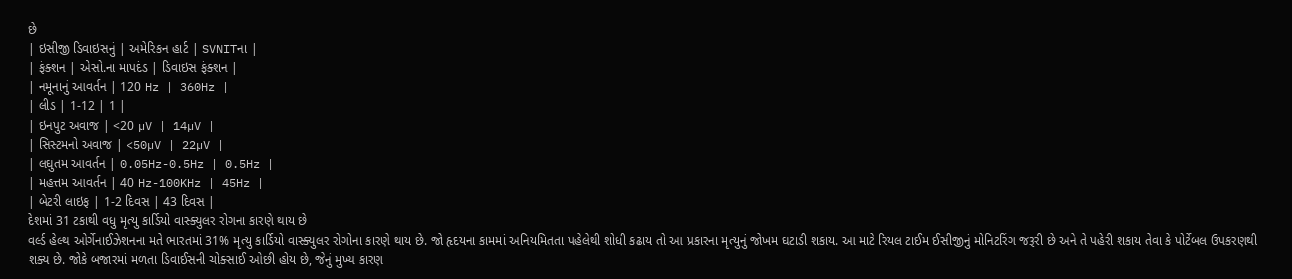છે
| ઇસીજી ડિવાઇસનું | અમેરિકન હાર્ટ | SVNITના |
| ફંક્શન | એસો.ના માપદંડ | ડિવાઇસ ફંક્શન |
| નમૂનાનું આવર્તન | 120 Hz | 360Hz |
| લીડ | 1-12 | 1 |
| ઇનપુટ અવાજ | <20 µV | 14µV |
| સિસ્ટમનો અવાજ | <50µV | 22µV |
| લઘુતમ આવર્તન | 0.05Hz-0.5Hz | 0.5Hz |
| મહત્તમ આવર્તન | 40 Hz-100KHz | 45Hz |
| બેટરી લાઇફ | 1-2 દિવસ | 43 દિવસ |
દેશમાં 31 ટકાથી વધુ મૃત્યુ કાર્ડિયો વાસ્ક્યુલર રોગના કારણે થાય છે
વર્લ્ડ હેલ્થ ઓર્ગેનાઈઝેશનના મતે ભારતમાં 31% મૃત્યુ કાર્ડિયો વાસ્ક્યુલર રોગોના કારણે થાય છે. જો હૃદયના કામમાં અનિયમિતતા પહેલેથી શોધી કઢાય તો આ પ્રકારના મૃત્યુનું જોખમ ઘટાડી શકાય. આ માટે રિયલ ટાઈમ ઈસીજીનું મોનિટરિંગ જરૂરી છે અને તે પહેરી શકાય તેવા કે પોર્ટેબલ ઉપકરણથી શક્ય છે. જોકે બજારમાં મળતા ડિવાઈસની ચોક્સાઈ ઓછી હોય છે, જેનું મુખ્ય કારણ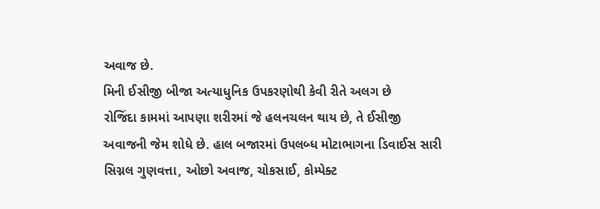અવાજ છે.
મિની ઈસીજી બીજા અત્યાધુનિક ઉપકરણોથી કેવી રીતે અલગ છે
રોજિંદા કામમાં આપણા શરીરમાં જે હલનચલન થાય છે, તે ઈસીજી અવાજની જેમ શોધે છે. હાલ બજારમાં ઉપલબ્ધ મોટાભાગના ડિવાઈસ સારી સિગ્નલ ગુણવત્તા, ઓછો અવાજ, ચોકસાઈ, કોમ્પેક્ટ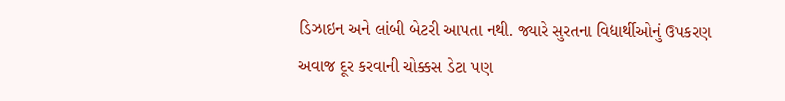ડિઝાઇન અને લાંબી બેટરી આપતા નથી. જ્યારે સુરતના વિદ્યાર્થીઓનું ઉપકરણ અવાજ દૂર કરવાની ચોક્કસ ડેટા પણ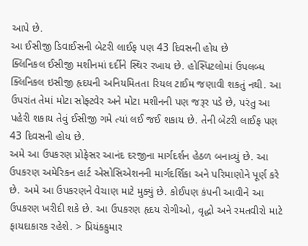આપે છે.
આ ઈસીજી ડિવાઈસની બેટરી લાઈફ પણ 43 દિવસની હોય છે
ક્લિનિકલ ઈસીજી મશીનમાં દર્દીને સ્થિર રખાય છે. હોસ્પિટલોમાં ઉપલબ્ધ ક્લિનિકલ ઇસીજી હૃદયની અનિયમિતતા રિયલ ટાઈમ જણાવી શકતું નથી. આ ઉપરાંત તેમાં મોટા સોફ્ટવેર અને મોટા મશીનની પણ જરૂર પડે છે, પરંતુ આ પહેરી શકાય તેવું ઈસીજી ગમે ત્યાં લઈ જઈ શકાય છે. તેની બેટરી લાઈફ પણ 43 દિવસની હોય છે.
અમે આ ઉપકરણ પ્રોફેસર આનંદ દરજીના માર્ગદર્શન હેઠળ બનાવ્યું છે. આ ઉપકરણ અમેરિકન હાર્ટ એસોસિએશનની માર્ગદર્શિકા અને પરિમાણોને પૂર્ણ કરે છે. અમે આ ઉપકરણને વેચાણ માટે મુક્યું છે. કોઈપણ કંપની આવીને આ ઉપકરણ ખરીદી શકે છે. આ ઉપકરણ હૃદય રોગીઓ, વૃદ્ધો અને રમતવીરો માટે ફાયદાકારક રહેશે. > પ્રિયંકકુમાર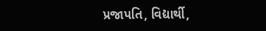પ્રજાપતિ, વિદ્યાર્થી,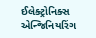ઈલેક્ટ્રોનિક્સ એન્જિનિયરિંગ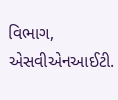વિભાગ, એસવીએનઆઈટી.